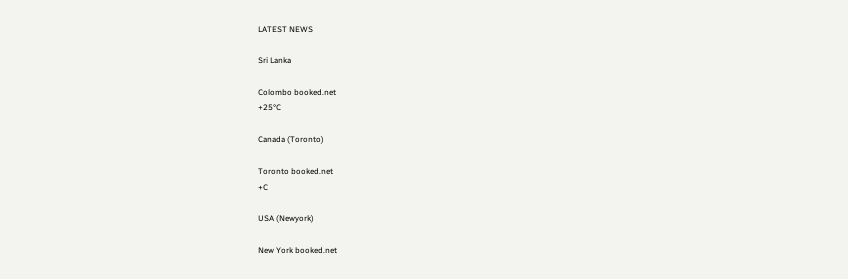LATEST NEWS

Sri Lanka

Colombo booked.net
+25°C

Canada (Toronto)

Toronto booked.net
+C

USA (Newyork)

New York booked.net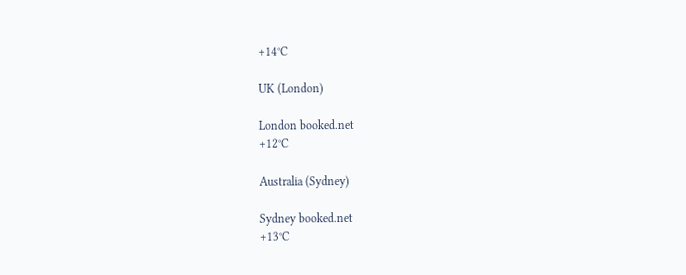+14°C

UK (London)

London booked.net
+12°C

Australia (Sydney)

Sydney booked.net
+13°C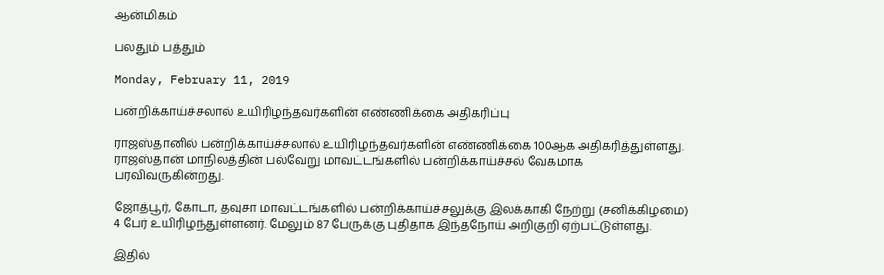ஆன்மிகம்

பலதும் பத்தும்

Monday, February 11, 2019

பன்றிக்காய்ச்சலால் உயிரிழந்தவர்களின் எண்ணிக்கை அதிகரிப்பு

ராஜஸ்தானில் பன்றிக்காய்ச்சலால் உயிரிழந்தவர்களின் எண்ணிக்கை 100ஆக அதிகரித்துள்ளது. ராஜஸ்தான் மாநிலத்தின் பல்வேறு மாவட்டங்களில் பன்றிக்காய்ச்சல் வேகமாக பரவிவருகின்றது.

ஜோத்பூர், கோடா, தவுசா மாவட்டங்களில் பன்றிக்காய்ச்சலுக்கு இலக்காகி நேற்று (சனிக்கிழமை) 4 பேர் உயிரிழந்துள்ளனர். மேலும் 87 பேருக்கு புதிதாக இந்தநோய் அறிகுறி ஏற்பட்டுள்ளது.

இதில்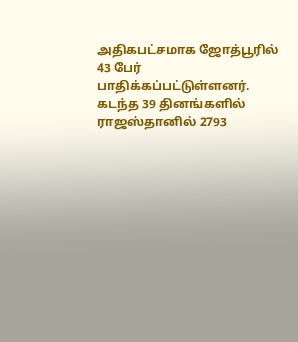அதிகபட்சமாக ஜோத்பூரில் 43 பேர் பாதிக்கப்பட்டுள்ளனர். கடந்த 39 தினங்களில் ராஜஸ்தானில் 2793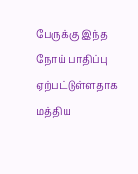பேருக்கு இந்த நோய் பாதிப்பு ஏற்பட்டுள்ளதாக மத்திய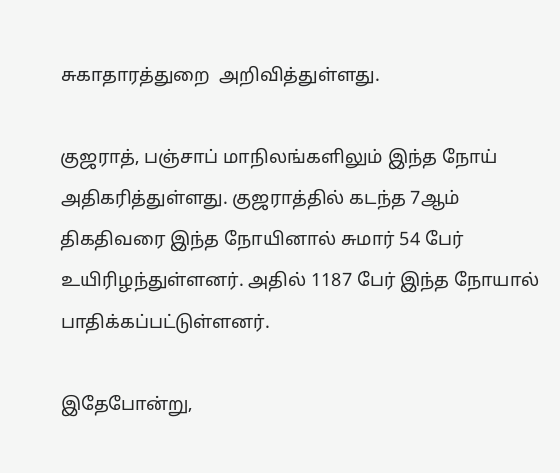சுகாதாரத்துறை  அறிவித்துள்ளது.

குஜராத், பஞ்சாப் மாநிலங்களிலும் இந்த நோய் அதிகரித்துள்ளது. குஜராத்தில் கடந்த 7ஆம் திகதிவரை இந்த நோயினால் சுமார் 54 பேர் உயிரிழந்துள்ளனர். அதில் 1187 பேர் இந்த நோயால் பாதிக்கப்பட்டுள்ளனர்.

இதேபோன்று,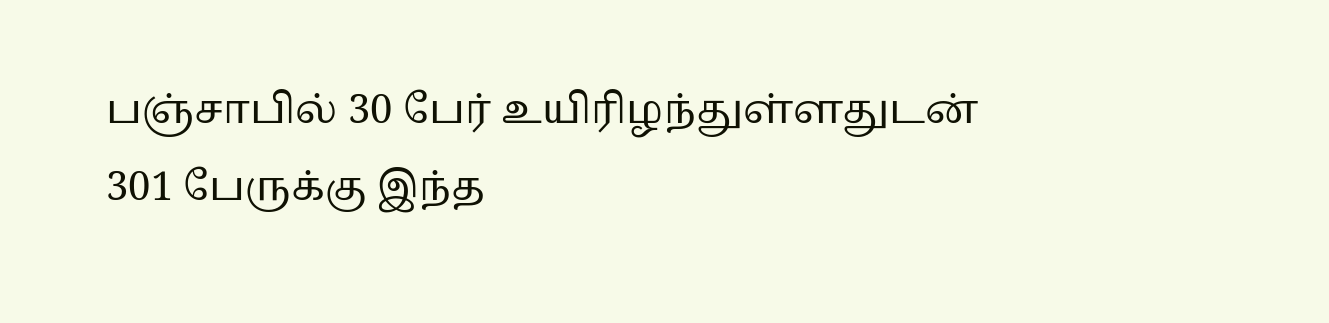பஞ்சாபில் 30 பேர் உயிரிழந்துள்ளதுடன் 301 பேருக்கு இந்த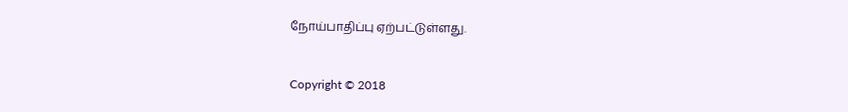நோய்பாதிப்பு ஏற்பட்டுள்ளது.


Copyright © 2018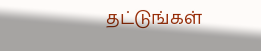தட்டுங்கள்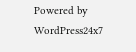Powered by WordPress24x7